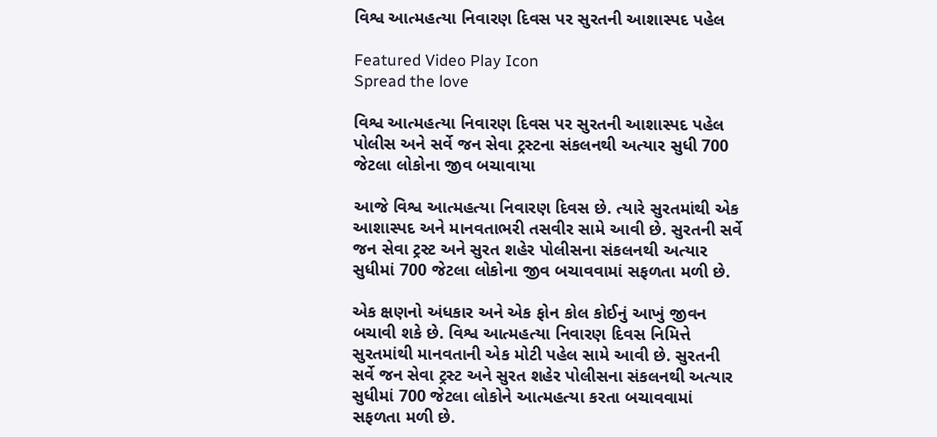વિશ્વ આત્મહત્યા નિવારણ દિવસ પર સુરતની આશાસ્પદ પહેલ

Featured Video Play Icon
Spread the love

વિશ્વ આત્મહત્યા નિવારણ દિવસ પર સુરતની આશાસ્પદ પહેલ
પોલીસ અને સર્વે જન સેવા ટ્રસ્ટના સંકલનથી અત્યાર સુધી 700 જેટલા લોકોના જીવ બચાવાયા

આજે વિશ્વ આત્મહત્યા નિવારણ દિવસ છે. ત્યારે સુરતમાંથી એક આશાસ્પદ અને માનવતાભરી તસવીર સામે આવી છે. સુરતની સર્વે જન સેવા ટ્રસ્ટ અને સુરત શહેર પોલીસના સંકલનથી અત્યાર સુધીમાં 700 જેટલા લોકોના જીવ બચાવવામાં સફળતા મળી છે.

એક ક્ષણનો અંધકાર અને એક ફોન કોલ કોઈનું આખું જીવન બચાવી શકે છે. વિશ્વ આત્મહત્યા નિવારણ દિવસ નિમિત્તે સુરતમાંથી માનવતાની એક મોટી પહેલ સામે આવી છે. સુરતની સર્વે જન સેવા ટ્રસ્ટ અને સુરત શહેર પોલીસના સંકલનથી અત્યાર સુધીમાં 700 જેટલા લોકોને આત્મહત્યા કરતા બચાવવામાં સફળતા મળી છે.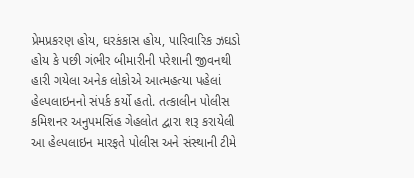પ્રેમપ્રકરણ હોય, ઘરકંકાસ હોય, પારિવારિક ઝઘડો હોય કે પછી ગંભીર બીમારીની પરેશાની જીવનથી હારી ગયેલા અનેક લોકોએ આત્મહત્યા પહેલાં હેલ્પલાઇનનો સંપર્ક કર્યો હતો. તત્કાલીન પોલીસ કમિશનર અનુપમસિંહ ગેહલોત દ્વારા શરૂ કરાયેલી આ હેલ્પલાઇન મારફતે પોલીસ અને સંસ્થાની ટીમે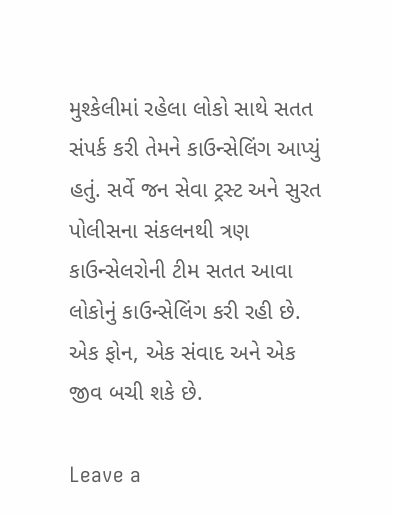મુશ્કેલીમાં રહેલા લોકો સાથે સતત સંપર્ક કરી તેમને કાઉન્સેલિંગ આપ્યું હતું. સર્વે જન સેવા ટ્રસ્ટ અને સુરત પોલીસના સંકલનથી ત્રણ કાઉન્સેલરોની ટીમ સતત આવા લોકોનું કાઉન્સેલિંગ કરી રહી છે. એક ફોન, એક સંવાદ અને એક જીવ બચી શકે છે.

Leave a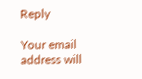Reply

Your email address will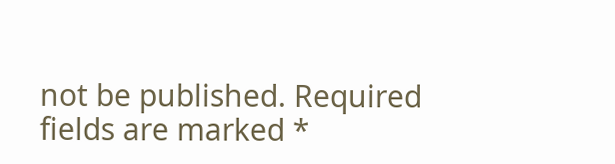not be published. Required fields are marked *